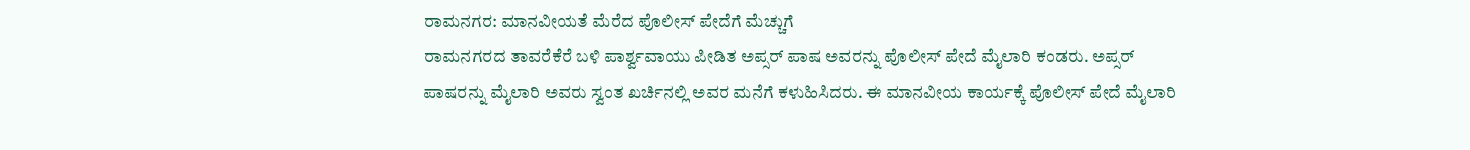ರಾಮನಗರ: ಮಾನವೀಯತೆ ಮೆರೆದ ಪೊಲೀಸ್ ಪೇದೆಗೆ ಮೆಚ್ಚುಗೆ
ರಾಮನಗರದ ತಾವರೆಕೆರೆ ಬಳಿ ಪಾರ್ಶ್ವವಾಯು ಪೀಡಿತ ಅಪ್ಸರ್ ಪಾಷ ಅವರನ್ನು ಪೊಲೀಸ್ ಪೇದೆ ಮೈಲಾರಿ ಕಂಡರು. ಅಪ್ಸರ್ ಪಾಷರನ್ನು ಮೈಲಾರಿ ಅವರು ಸ್ವಂತ ಖರ್ಚಿನಲ್ಲಿ ಅವರ ಮನೆಗೆ ಕಳುಹಿಸಿದರು. ಈ ಮಾನವೀಯ ಕಾರ್ಯಕ್ಕೆ ಪೊಲೀಸ್ ಪೇದೆ ಮೈಲಾರಿ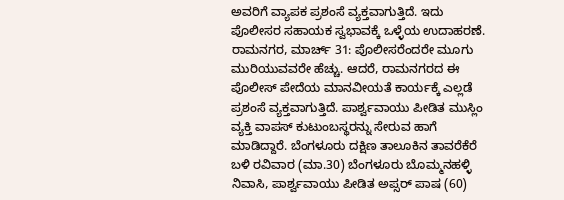ಅವರಿಗೆ ವ್ಯಾಪಕ ಪ್ರಶಂಸೆ ವ್ಯಕ್ತವಾಗುತ್ತಿದೆ. ಇದು ಪೊಲೀಸರ ಸಹಾಯಕ ಸ್ವಭಾವಕ್ಕೆ ಒಳ್ಳೆಯ ಉದಾಹರಣೆ.
ರಾಮನಗರ, ಮಾರ್ಚ್ 31: ಪೊಲೀಸರೆಂದರೇ ಮೂಗು ಮುರಿಯುವವರೇ ಹೆಚ್ಚು. ಆದರೆ, ರಾಮನಗರದ ಈ ಪೊಲೀಸ್ ಪೇದೆಯ ಮಾನವೀಯತೆ ಕಾರ್ಯಕ್ಕೆ ಎಲ್ಲಡೆ ಪ್ರಶಂಸೆ ವ್ಯಕ್ತವಾಗುತ್ತಿದೆ. ಪಾರ್ಶ್ವವಾಯು ಪೀಡಿತ ಮುಸ್ಲಿಂ ವ್ಯಕ್ತಿ ವಾಪಸ್ ಕುಟುಂಬಸ್ಥರನ್ನು ಸೇರುವ ಹಾಗೆ ಮಾಡಿದ್ದಾರೆ. ಬೆಂಗಳೂರು ದಕ್ಷಿಣ ತಾಲೂಕಿನ ತಾವರೆಕೆರೆ ಬಳಿ ರವಿವಾರ (ಮಾ.30) ಬೆಂಗಳೂರು ಬೊಮ್ಮನಹಳ್ಳಿ ನಿವಾಸಿ, ಪಾರ್ಶ್ವವಾಯು ಪೀಡಿತ ಅಪ್ಸರ್ ಪಾಷ (60)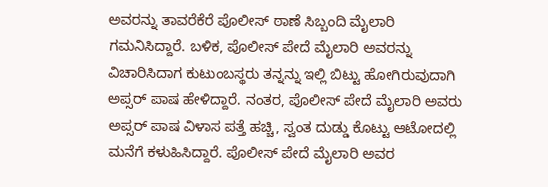ಅವರನ್ನು ತಾವರೆಕೆರೆ ಪೊಲೀಸ್ ಠಾಣೆ ಸಿಬ್ಬಂದಿ ಮೈಲಾರಿ ಗಮನಿಸಿದ್ದಾರೆ. ಬಳಿಕ, ಪೊಲೀಸ್ ಪೇದೆ ಮೈಲಾರಿ ಅವರನ್ನು ವಿಚಾರಿಸಿದಾಗ ಕುಟುಂಬಸ್ಥರು ತನ್ನನ್ನು ಇಲ್ಲಿ ಬಿಟ್ಟು ಹೋಗಿರುವುದಾಗಿ ಅಪ್ಸರ್ ಪಾಷ ಹೇಳಿದ್ದಾರೆ. ನಂತರ, ಪೊಲೀಸ್ ಪೇದೆ ಮೈಲಾರಿ ಅವರು ಅಪ್ಸರ್ ಪಾಷ ವಿಳಾಸ ಪತ್ತೆ ಹಚ್ಚಿ, ಸ್ವಂತ ದುಡ್ಡು ಕೊಟ್ಟು ಆಟೋದಲ್ಲಿ ಮನೆಗೆ ಕಳುಹಿಸಿದ್ದಾರೆ. ಪೊಲೀಸ್ ಪೇದೆ ಮೈಲಾರಿ ಅವರ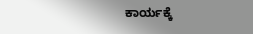ಕಾರ್ಯಕ್ಕೆ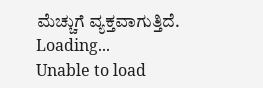ಮೆಚ್ಚುಗೆ ವ್ಯಕ್ತವಾಗುತ್ತಿದೆ.
Loading...
Unable to load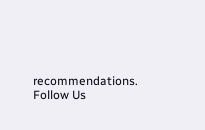recommendations.
Follow Us